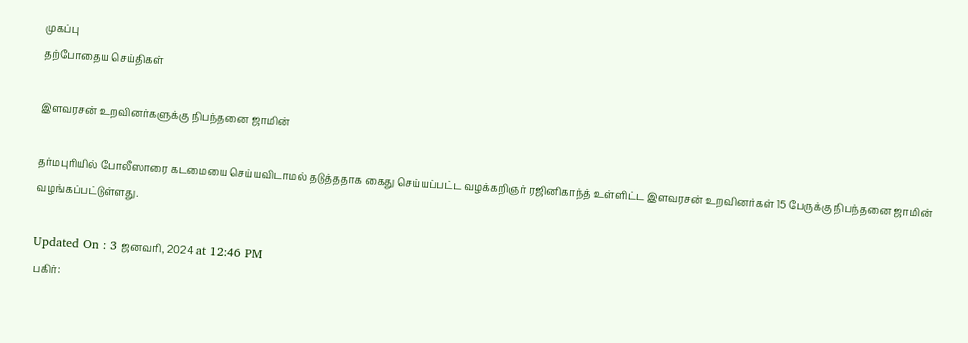முகப்பு
தற்போதைய செய்திகள்

இளவரசன் உறவினர்களுக்கு நிபந்தனை ஜாமின்

தர்மபுரியில் போலீஸாரை கடமையை செய்யவிடாமல் தடுத்ததாக கைது செய்யப்பட்ட வழக்கறிஞர் ரஜினிகாந்த் உள்ளிட்ட இளவரசன் உறவினர்கள் 15 பேருக்கு நிபந்தனை ஜாமின் வழங்கப்பட்டுள்ளது.

Updated On : 3 ஜனவரி, 2024 at 12:46 PM
பகிர்: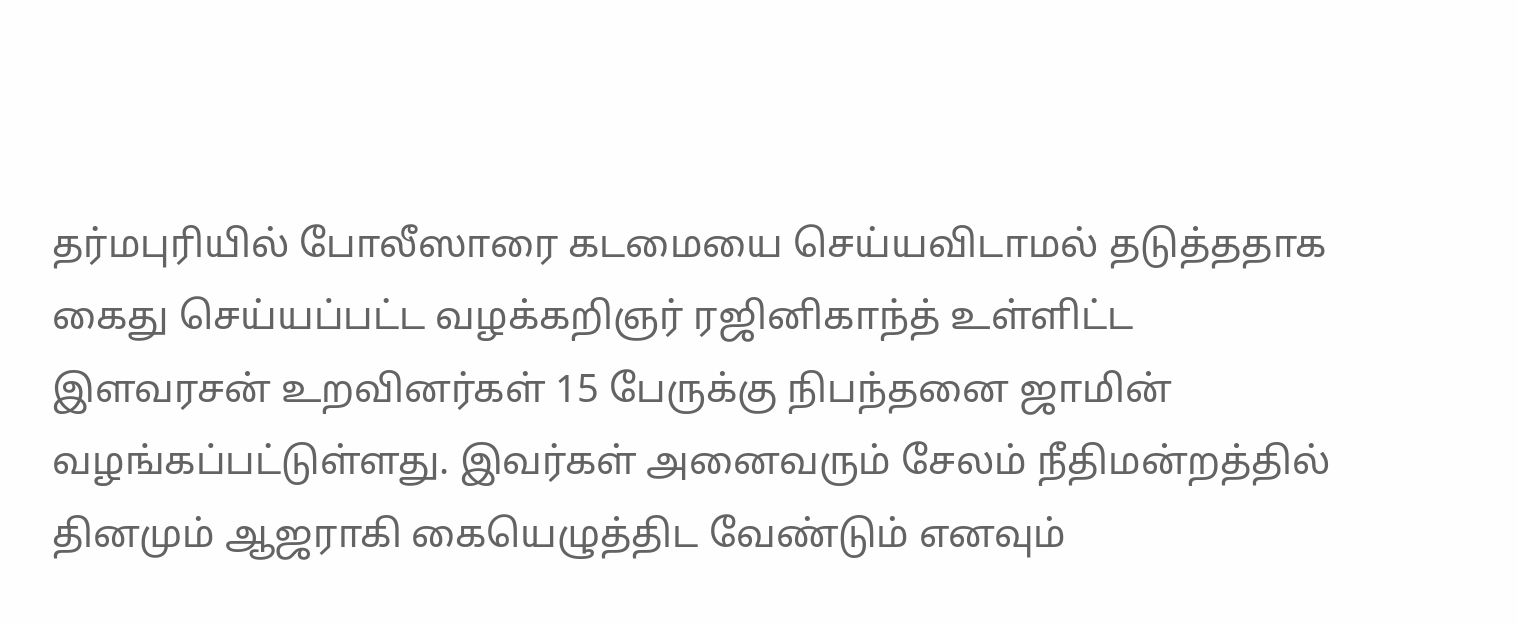தர்மபுரியில் போலீஸாரை கடமையை செய்யவிடாமல் தடுத்ததாக கைது செய்யப்பட்ட வழக்கறிஞர் ரஜினிகாந்த் உள்ளிட்ட இளவரசன் உறவினர்கள் 15 பேருக்கு நிபந்தனை ஜாமின் வழங்கப்பட்டுள்ளது. இவர்கள் அனைவரும் சேலம் நீதிமன்றத்தில் தினமும் ஆஜராகி கையெழுத்திட வேண்டும் எனவும்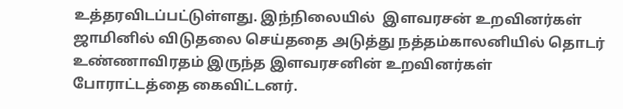உத்தரவிடப்பட்டுள்ளது. இந்நிலையில்  இளவரசன் உறவினர்கள் ஜாமினில் விடுதலை செய்ததை அடுத்து நத்தம்காலனியில் தொடர் உண்ணாவிரதம் இருந்த இளவரசனின் உறவினர்கள் போராட்டத்தை கைவிட்டனர்.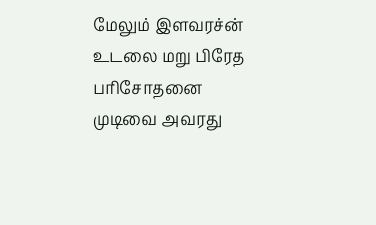மேலும் இளவரச்ன் உடலை மறு பிரேத பரிசோதனை முடிவை அவரது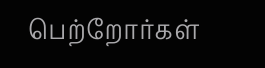பெற்றோர்கள்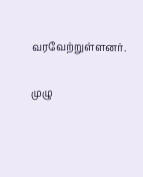வரவேற்றுள்ளனர்.

முழு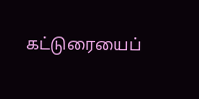கட்டுரையைப்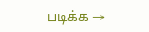படிக்க →